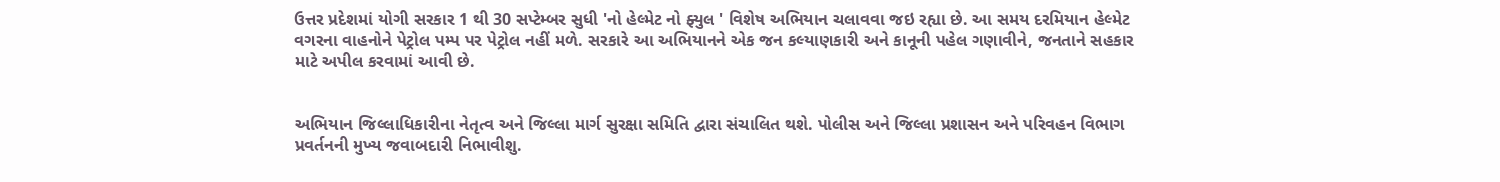ઉત્તર પ્રદેશમાં યોગી સરકાર 1 થી 30 સપ્ટેમ્બર સુધી 'નો હેલ્મેટ નો ફ્યુલ ' વિશેષ અભિયાન ચલાવવા જઇ રહ્યા છે. આ સમય દરમિયાન હેલ્મેટ વગરના વાહનોને પેટ્રોલ પમ્પ પર પેટ્રોલ નહીં મળે. સરકારે આ અભિયાનને એક જન કલ્યાણકારી અને કાનૂની પહેલ ગણાવીને, જનતાને સહકાર માટે અપીલ કરવામાં આવી છે.


અભિયાન જિલ્લાધિકારીના નેતૃત્વ અને જિલ્લા માર્ગ સુરક્ષા સમિતિ દ્વારા સંચાલિત થશે. પોલીસ અને જિલ્લા પ્રશાસન અને પરિવહન વિભાગ પ્રવર્તનની મુખ્ય જવાબદારી નિભાવીશુ.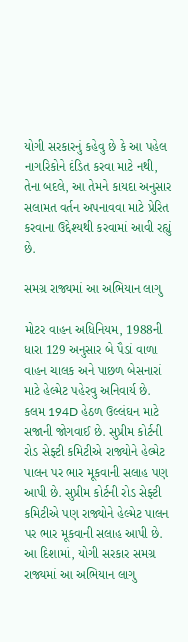યોગી સરકારનું કહેવુ છે કે આ પહેલ નાગરિકોને દંડિત કરવા માટે નથી, તેના બદલે, આ તેમને કાયદા અનુસાર સલામત વર્તન અપનાવવા માટે પ્રેરિત કરવાના ઉદ્દેશ્યથી કરવામાં આવી રહ્યું છે.

સમગ્ર રાજ્યમાં આ અભિયાન લાગુ

મોટર વાહન અધિનિયમ, 1988ની ધારા 129 અનુસાર બે પૈડાં વાળા વાહન ચાલક અને પાછળ બેસનારાં માટે હેલ્મેટ પહેરવુ અનિવાર્ય છે. કલમ 194D હેઠળ ઉલ્લંઘન માટે સજાની જોગવાઈ છે. સુપ્રીમ કોર્ટની રોડ સેફ્ટી કમિટીએ રાજ્યોને હેલ્મેટ પાલન પર ભાર મૂકવાની સલાહ પણ આપી છે. સુપ્રીમ કોર્ટની રોડ સેફ્ટી કમિટીએ પણ રાજ્યોને હેલ્મેટ પાલન પર ભાર મૂકવાની સલાહ આપી છે. આ દિશામાં, યોગી સરકાર સમગ્ર રાજ્યમાં આ અભિયાન લાગુ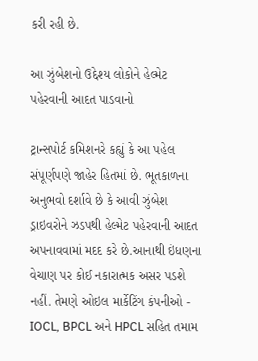કરી રહી છે.

આ ઝુંબેશનો ઉદ્દેશ્ય લોકોને હેલ્મેટ પહેરવાની આદત પાડવાનો

ટ્રાન્સપોર્ટ કમિશનરે કહ્યું કે આ પહેલ સંપૂર્ણપણે જાહેર હિતમાં છે. ભૂતકાળના અનુભવો દર્શાવે છે કે આવી ઝુંબેશ ડ્રાઇવરોને ઝડપથી હેલ્મેટ પહેરવાની આદત અપનાવવામાં મદદ કરે છે.આનાથી ઇંધણના વેચાણ પર કોઈ નકારાત્મક અસર પડશે નહીં. તેમણે ઓઇલ માર્કેટિંગ કંપનીઓ - IOCL, BPCL અને HPCL સહિત તમામ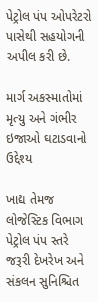પેટ્રોલ પંપ ઓપરેટરો પાસેથી સહયોગની અપીલ કરી છે.

માર્ગ અકસ્માતોમાં મૃત્યુ અને ગંભીર ઇજાઓ ઘટાડવાનો ઉદ્દેશ્ય

ખાદ્ય તેમજ લોજેસ્ટિક વિભાગ પેટ્રોલ પંપ સ્તરે જરૂરી દેખરેખ અને સંકલન સુનિશ્ચિત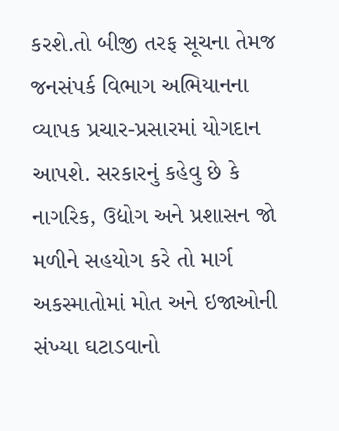કરશે.તો બીજી તરફ સૂચના તેમજ જનસંપર્ક વિભાગ અભિયાનના વ્યાપક પ્રચાર-પ્રસારમાં યોગદાન આપશે. સરકારનું કહેવુ છે કે નાગરિક, ઉદ્યોગ અને પ્રશાસન જો મળીને સહયોગ કરે તો માર્ગ અકસ્માતોમાં મોત અને ઇજાઓની સંખ્યા ઘટાડવાનો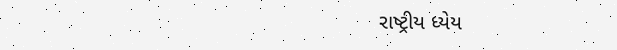રાષ્ટ્રીય ધ્યેય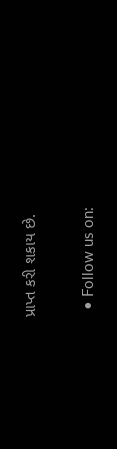પ્રાપ્ત કરી શકાય છે.


  • Follow us on: